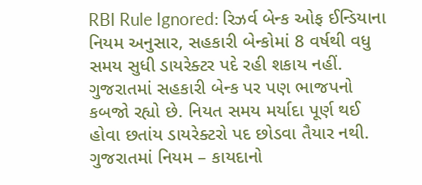RBI Rule Ignored: રિઝર્વ બેન્ક ઓફ ઈન્ડિયાના નિયમ અનુસાર, સહકારી બેન્કોમાં 8 વર્ષથી વધુ સમય સુધી ડાયરેક્ટર પદે રહી શકાય નહીં. ગુજરાતમાં સહકારી બેન્ક પર પણ ભાજપનો કબજો રહ્યો છે. નિયત સમય મર્યાદા પૂર્ણ થઈ હોવા છતાંય ડાયરેક્ટરો પદ છોડવા તૈયાર નથી. ગુજરાતમાં નિયમ – કાયદાનો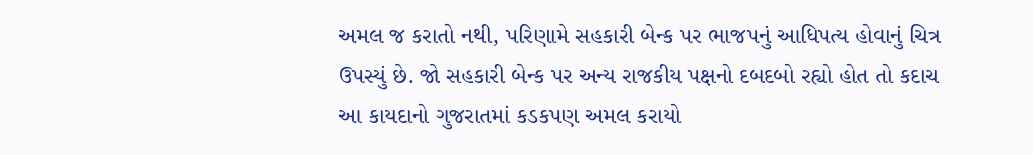અમલ જ કરાતો નથી, પરિણામે સહકારી બેન્ક પર ભાજપનું આધિપત્ય હોવાનું ચિત્ર ઉપસ્યું છે. જો સહકારી બેન્ક પર અન્ય રાજકીય પક્ષનો દબદબો રહ્યો હોત તો કદાચ આ કાયદાનો ગુજરાતમાં કડકપણ અમલ કરાયો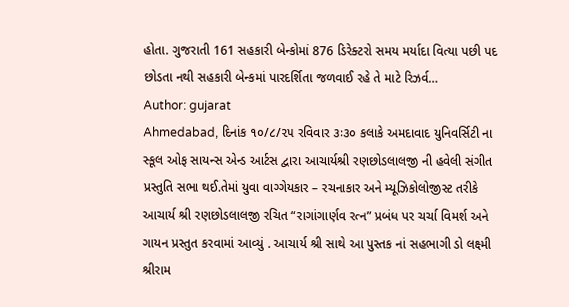હોતા. ગુજરાતી 161 સહકારી બેન્કોમાં 876 ડિરેક્ટરો સમય મર્યાદા વિત્યા પછી પદ છોડતા નથી સહકારી બેન્કમાં પારદર્શિતા જળવાઈ રહે તે માટે રિઝર્વ…
Author: gujarat
Ahmedabad, દિનાંક ૧૦/૮/૨૫ રવિવાર ૩ઃ૩૦ કલાકે અમદાવાદ યુનિવર્સિટી ના સ્કૂલ ઓફ સાયન્સ એન્ડ આર્ટસ દ્વારા આચાર્યશ્રી રણછોડલાલજી ની હવેલી સંગીત પ્રસ્તુતિ સભા થઈ.તેમાં યુવા વાગ્ગેયકાર – રચનાકાર અને મ્યૂઝિકોલોજીસ્ટ તરીકે આચાર્ય શ્રી રણછોડલાલજી રચિત “રાગાંગાર્ણવ રત્ન” પ્રબંધ પર ચર્ચા વિમર્શ અને ગાયન પ્રસ્તુત કરવામાં આવ્યું . આચાર્ય શ્રી સાથે આ પુસ્તક નાં સહભાગી ડો લક્ષ્મી શ્રીરામ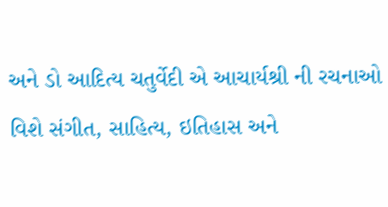અને ડો આદિત્ય ચતુર્વેદી એ આચાર્યશ્રી ની રચનાઓ વિશે સંગીત, સાહિત્ય, ઇતિહાસ અને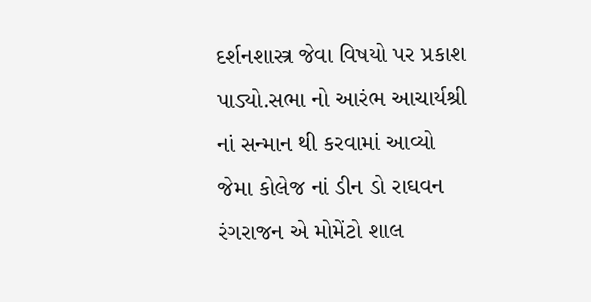દર્શનશાસ્ત્ર જેવા વિષયો પર પ્રકાશ પાડ્યો.સભા નો આરંભ આચાર્યશ્રી નાં સન્માન થી કરવામાં આવ્યો જેમા કોલેજ નાં ડીન ડો રાઘવન રંગરાજન એ મોમેંટો શાલ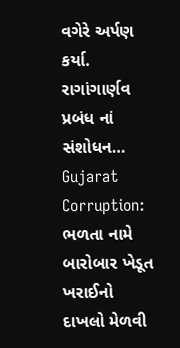વગેરે અર્પણ કર્યા. રાગાંગાર્ણવ પ્રબંધ નાં સંશોધન…
Gujarat Corruption: ભળતા નામે બારોબાર ખેડૂત ખરાઈનો દાખલો મેળવી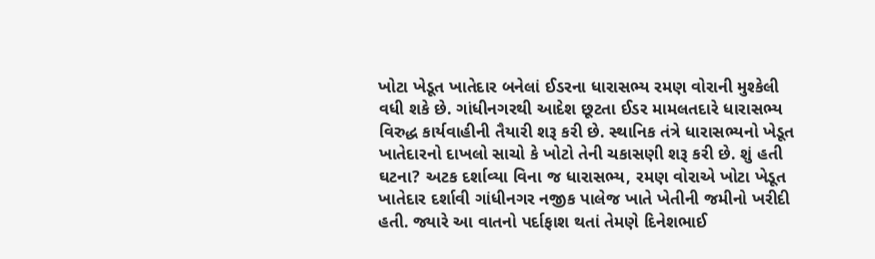ખોટા ખેડૂત ખાતેદાર બનેલાં ઈડરના ધારાસભ્ય રમણ વોરાની મુશ્કેલી વધી શકે છે. ગાંધીનગરથી આદેશ છૂટતા ઈડર મામલતદારે ધારાસભ્ય વિરુદ્ધ કાર્યવાહીની તૈયારી શરૂ કરી છે. સ્થાનિક તંત્રે ધારાસભ્યનો ખેડૂત ખાતેદારનો દાખલો સાચો કે ખોટો તેની ચકાસણી શરૂ કરી છે. શું હતી ઘટના? અટક દર્શાવ્યા વિના જ ધારાસભ્ય, રમણ વોરાએ ખોટા ખેડૂત ખાતેદાર દર્શાવી ગાંધીનગર નજીક પાલેજ ખાતે ખેતીની જમીનો ખરીદી હતી. જ્યારે આ વાતનો પર્દાફાશ થતાં તેમણે દિનેશભાઈ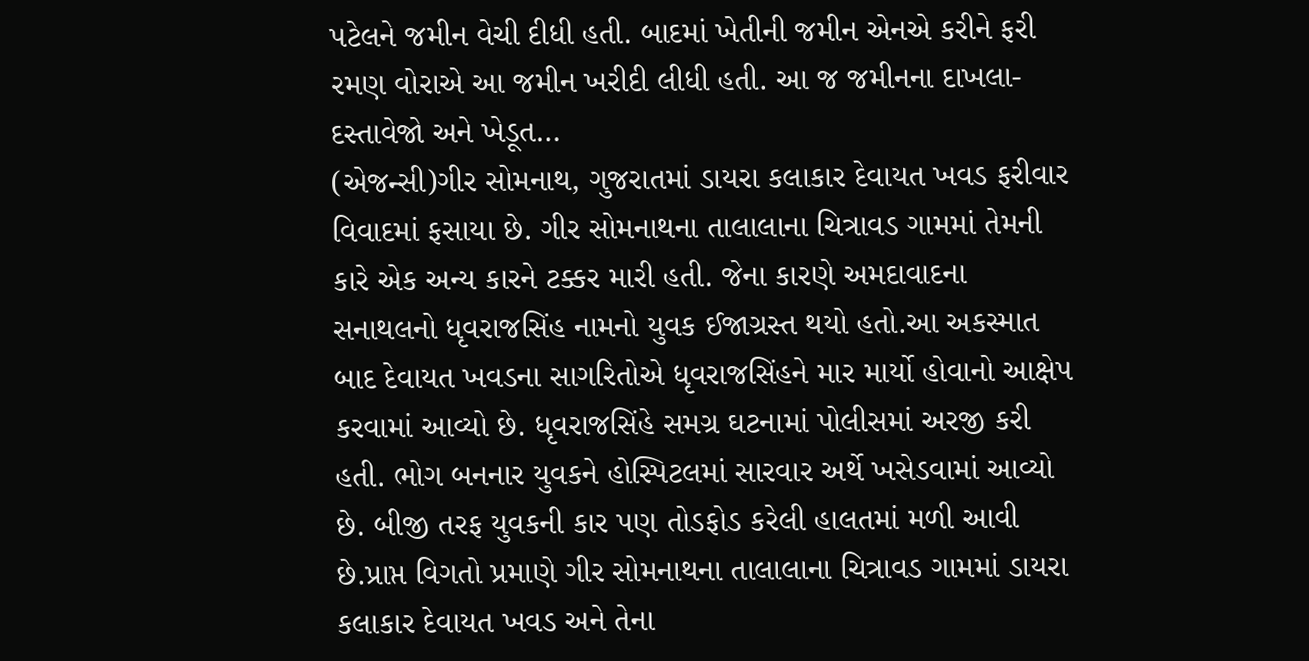પટેલને જમીન વેચી દીધી હતી. બાદમાં ખેતીની જમીન એનએ કરીને ફરી રમણ વોરાએ આ જમીન ખરીદી લીધી હતી. આ જ જમીનના દાખલા-દસ્તાવેજો અને ખેડૂત…
(એજન્સી)ગીર સોમનાથ, ગુજરાતમાં ડાયરા કલાકાર દેવાયત ખવડ ફરીવાર વિવાદમાં ફસાયા છે. ગીર સોમનાથના તાલાલાના ચિત્રાવડ ગામમાં તેમની કારે એક અન્ય કારને ટક્કર મારી હતી. જેના કારણે અમદાવાદના સનાથલનો ધૃવરાજસિંહ નામનો યુવક ઈજાગ્રસ્ત થયો હતો.આ અકસ્માત બાદ દેવાયત ખવડના સાગરિતોએ ધૃવરાજસિંહને માર માર્યો હોવાનો આક્ષેપ કરવામાં આવ્યો છે. ધૃવરાજસિંહે સમગ્ર ઘટનામાં પોલીસમાં અરજી કરી હતી. ભોગ બનનાર યુવકને હોસ્પિટલમાં સારવાર અર્થે ખસેડવામાં આવ્યો છે. બીજી તરફ યુવકની કાર પણ તોડફોડ કરેલી હાલતમાં મળી આવી છે.પ્રાપ્ત વિગતો પ્રમાણે ગીર સોમનાથના તાલાલાના ચિત્રાવડ ગામમાં ડાયરા કલાકાર દેવાયત ખવડ અને તેના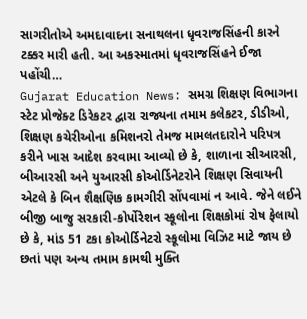સાગરીતોએ અમદાવાદના સનાથલના ધૃવરાજસિંહની કારને ટક્કર મારી હતી. આ અકસ્માતમાં ધૃવરાજસિંહને ઈજા પહોંચી…
Gujarat Education News: સમગ્ર શિક્ષણ વિભાગના સ્ટેટ પ્રોજેક્ટ ડિરેકટર દ્વારા રાજ્યના તમામ કલેકટર, ડીડીઓ, શિક્ષણ કચેરીઓના કમિશનરો તેમજ મામલતદારોને પરિપત્ર કરીને ખાસ આદેશ કરવામા આવ્યો છે કે, શાળાના સીઆરસી, બીઆરસી અને યુઆરસી કોઓર્ડિનેટરોને શિક્ષણ સિવાયની એટલે કે બિન શૈક્ષણિક કામગીરી સોંપવામાં ન આવે. જેને લઈને બીજી બાજુ સરકારી-કોર્પોરેશન સ્કૂલોના શિક્ષકોમાં રોષ ફેલાયો છે કે, માંડ 51 ટકા કોઓર્ડિનેટરો સ્કૂલોમા વિઝિટ માટે જાય છે છતાં પણ અન્ય તમામ કામથી મુક્તિ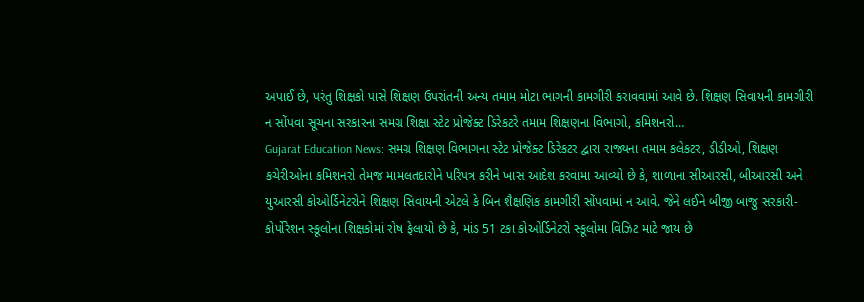અપાઈ છે, પરંતુ શિક્ષકો પાસે શિક્ષણ ઉપરાંતની અન્ય તમામ મોટા ભાગની કામગીરી કરાવવામાં આવે છે. શિક્ષણ સિવાયની કામગીરી ન સોંપવા સૂચના સરકારના સમગ્ર શિક્ષા સ્ટેટ પ્રોજેક્ટ ડિરેકટરે તમામ શિક્ષણના વિભાગો, કમિશનરો…
Gujarat Education News: સમગ્ર શિક્ષણ વિભાગના સ્ટેટ પ્રોજેક્ટ ડિરેકટર દ્વારા રાજ્યના તમામ કલેકટર, ડીડીઓ, શિક્ષણ કચેરીઓના કમિશનરો તેમજ મામલતદારોને પરિપત્ર કરીને ખાસ આદેશ કરવામા આવ્યો છે કે, શાળાના સીઆરસી, બીઆરસી અને યુઆરસી કોઓર્ડિનેટરોને શિક્ષણ સિવાયની એટલે કે બિન શૈક્ષણિક કામગીરી સોંપવામાં ન આવે. જેને લઈને બીજી બાજુ સરકારી-કોર્પોરેશન સ્કૂલોના શિક્ષકોમાં રોષ ફેલાયો છે કે, માંડ 51 ટકા કોઓર્ડિનેટરો સ્કૂલોમા વિઝિટ માટે જાય છે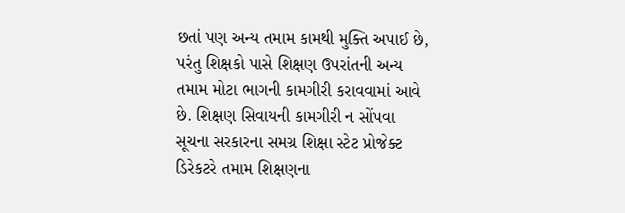છતાં પણ અન્ય તમામ કામથી મુક્તિ અપાઈ છે, પરંતુ શિક્ષકો પાસે શિક્ષણ ઉપરાંતની અન્ય તમામ મોટા ભાગની કામગીરી કરાવવામાં આવે છે. શિક્ષણ સિવાયની કામગીરી ન સોંપવા સૂચના સરકારના સમગ્ર શિક્ષા સ્ટેટ પ્રોજેક્ટ ડિરેકટરે તમામ શિક્ષણના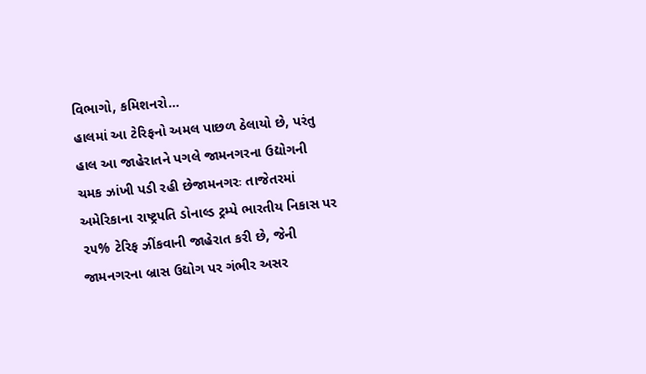વિભાગો, કમિશનરો…
હાલમાં આ ટેરિફનો અમલ પાછળ ઠેલાયો છે, પરંતુ હાલ આ જાહેરાતને પગલે જામનગરના ઉદ્યોગની ચમક ઝાંખી પડી રહી છેજામનગરઃ તાજેતરમાં અમેરિકાના રાષ્ટ્રપતિ ડોનાલ્ડ ટ્રમ્પે ભારતીય નિકાસ પર ૨૫% ટેરિફ ઝીંકવાની જાહેરાત કરી છે, જેની જામનગરના બ્રાસ ઉદ્યોગ પર ગંભીર અસર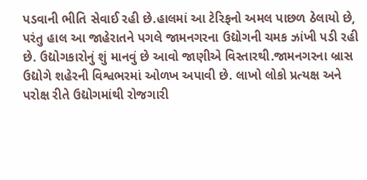પડવાની ભીતિ સેવાઈ રહી છે.હાલમાં આ ટેરિફનો અમલ પાછળ ઠેલાયો છે, પરંતુ હાલ આ જાહેરાતને પગલે જામનગરના ઉદ્યોગની ચમક ઝાંખી પડી રહી છે. ઉદ્યોગકારોનું શું માનવું છે આવો જાણીએ વિસ્તારથી.જામનગરના બ્રાસ ઉદ્યોગે શહેરની વિશ્વભરમાં ઓળખ અપાવી છે. લાખો લોકો પ્રત્યક્ષ અને પરોક્ષ રીતે ઉદ્યોગમાંથી રોજગારી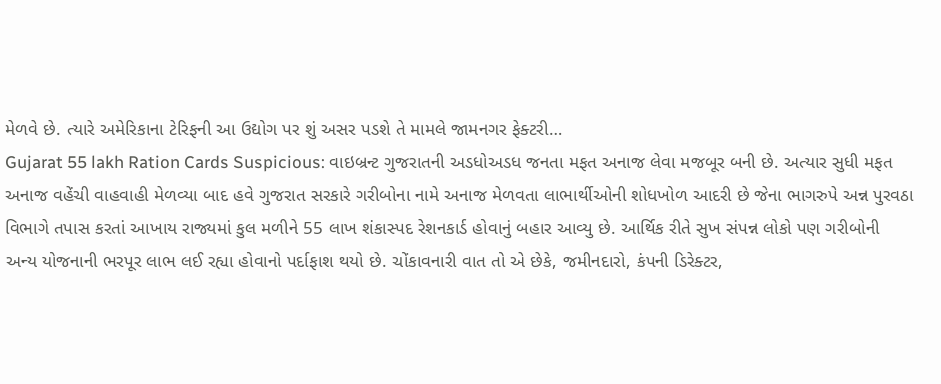મેળવે છે. ત્યારે અમેરિકાના ટેરિફની આ ઉદ્યોગ પર શું અસર પડશે તે મામલે જામનગર ફેક્ટરી…
Gujarat 55 lakh Ration Cards Suspicious: વાઇબ્રન્ટ ગુજરાતની અડધોઅડધ જનતા મફત અનાજ લેવા મજબૂર બની છે. અત્યાર સુધી મફત અનાજ વહેંચી વાહવાહી મેળવ્યા બાદ હવે ગુજરાત સરકારે ગરીબોના નામે અનાજ મેળવતા લાભાર્થીઓની શોધખોળ આદરી છે જેના ભાગરુપે અન્ન પુરવઠા વિભાગે તપાસ કરતાં આખાય રાજ્યમાં કુલ મળીને 55 લાખ શંકાસ્પદ રેશનકાર્ડ હોવાનું બહાર આવ્યુ છે. આર્થિક રીતે સુખ સંપન્ન લોકો પણ ગરીબોની અન્ય યોજનાની ભરપૂર લાભ લઈ રહ્યા હોવાનો પર્દાફાશ થયો છે. ચોંકાવનારી વાત તો એ છેકે, જમીનદારો, કંપની ડિરેક્ટર,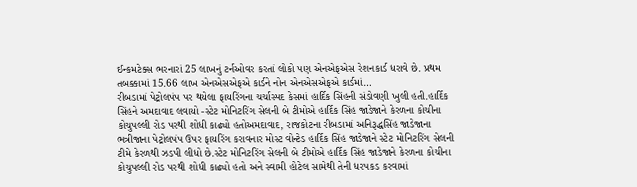ઈન્કમટેક્સ ભરનારાં 25 લાખનું ટર્નઓવર કરતાં લોકો પણ એનએફએસ રેશનકાર્ડ ધરાવે છે. પ્રથમ તબક્કામાં 15.66 લાખ એનએસએફએ કાર્ડને નોન એનએસએફએ કાર્ડમાં…
રીબડામાં પેટ્રોલપંપ પર થયેલા ફાયરિંગના ચર્ચાસ્પદ કેસમાં હાર્દિક સિંહની સંડોવણી ખુલી હતી.હાર્દિક સિંહને અમદાવાદ લવાયો -સ્ટેટ મોનિટરિંગ સેલની બે ટીમોએ હાર્દિક સિંહ જાડેજાને કેરળના કોચીના કોચુપલ્લી રોડ પરથી શોધી કાઢ્યો હતોઅમદાવાદ, રાજકોટના રીબડામાં અનિરૂદ્ધસિંહ જાડેજાના ભત્રીજાના પેટ્રોલપંપ ઉપર ફાયરિંગ કરાવનાર મોસ્ટ વોન્ટેડ હાર્દિક સિંહ જાડેજાને સ્ટેટ મોનિટરિંગ સેલની ટીમે કેરળથી ઝડપી લીધો છે.સ્ટેટ મોનિટરિંગ સેલની બે ટીમોએ હાર્દિક સિંહ જાડેજાને કેરળના કોચીના કોચુપલ્લી રોડ પરથી શોધી કાઢ્યો હતો અને સ્વામી હોટેલ સામેથી તેની ધરપકડ કરવામાં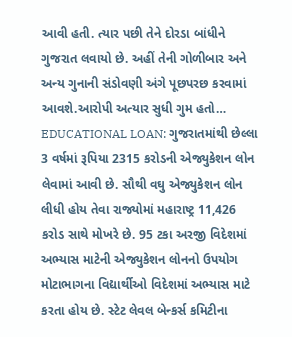આવી હતી. ત્યાર પછી તેને દોરડા બાંધીને ગુજરાત લવાયો છે. અહીં તેની ગોળીબાર અને અન્ય ગુનાની સંડોવણી અંગે પૂછપરછ કરવામાં આવશે.આરોપી અત્યાર સુધી ગુમ હતો…
EDUCATIONAL LOAN: ગુજરાતમાંથી છેલ્લા 3 વર્ષમાં રૂપિયા 2315 કરોડની એજ્યુકેશન લોન લેવામાં આવી છે. સૌથી વઘુ એજ્યુકેશન લોન લીધી હોય તેવા રાજ્યોમાં મહારાષ્ટ્ર 11,426 કરોડ સાથે મોખરે છે. 95 ટકા અરજી વિદેશમાં અભ્યાસ માટેની એજ્યુકેશન લોનનો ઉપયોગ મોટાભાગના વિદ્યાર્થીઓ વિદેશમાં અભ્યાસ માટે કરતા હોય છે. સ્ટેટ લેવલ બેન્કર્સ કમિટીના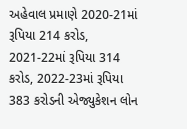અહેવાલ પ્રમાણે 2020-21માં રૂપિયા 214 કરોડ, 2021-22માં રૂપિયા 314 કરોડ, 2022-23માં રૂપિયા 383 કરોડની એજ્યુકેશન લોન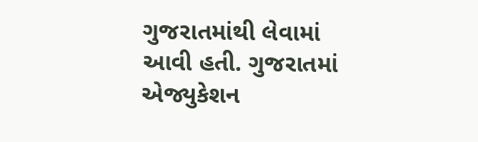ગુજરાતમાંથી લેવામાં આવી હતી. ગુજરાતમાં એજ્યુકેશન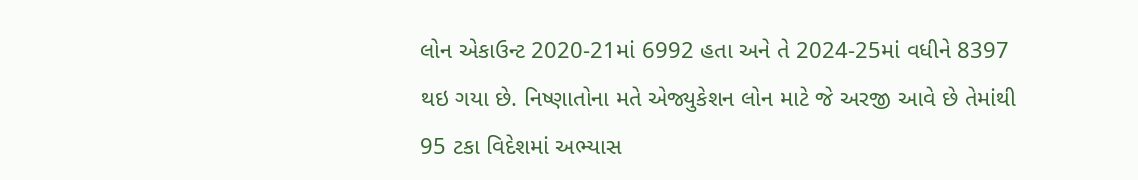લોન એકાઉન્ટ 2020-21માં 6992 હતા અને તે 2024-25માં વધીને 8397 થઇ ગયા છે. નિષ્ણાતોના મતે એજ્યુકેશન લોન માટે જે અરજી આવે છે તેમાંથી 95 ટકા વિદેશમાં અભ્યાસ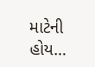માટેની હોય…